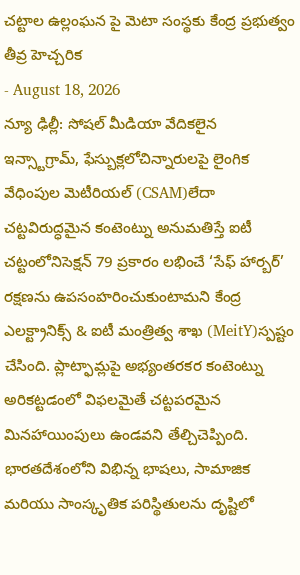చట్టాల ఉల్లంఘన పై మెటా సంస్థకు కేంద్ర ప్రభుత్వం తీవ్ర హెచ్చరిక
- August 18, 2026
న్యూ ఢిల్లీ: సోషల్ మీడియా వేదికలైన ఇన్స్టాగ్రామ్, ఫేస్బుక్లలోచిన్నారులపై లైంగిక వేధింపుల మెటీరియల్ (CSAM)లేదా చట్టవిరుద్ధమైన కంటెంట్ను అనుమతిస్తే ఐటీ చట్టంలోనిసెక్షన్ 79 ప్రకారం లభించే ‘సేఫ్ హార్బర్’ రక్షణను ఉపసంహరించుకుంటామని కేంద్ర ఎలక్ట్రానిక్స్ & ఐటీ మంత్రిత్వ శాఖ (MeitY)స్పష్టం చేసింది. ప్లాట్ఫామ్లపై అభ్యంతరకర కంటెంట్ను అరికట్టడంలో విఫలమైతే చట్టపరమైన మినహాయింపులు ఉండవని తేల్చిచెప్పింది. భారతదేశంలోని విభిన్న భాషలు, సామాజిక మరియు సాంస్కృతిక పరిస్థితులను దృష్టిలో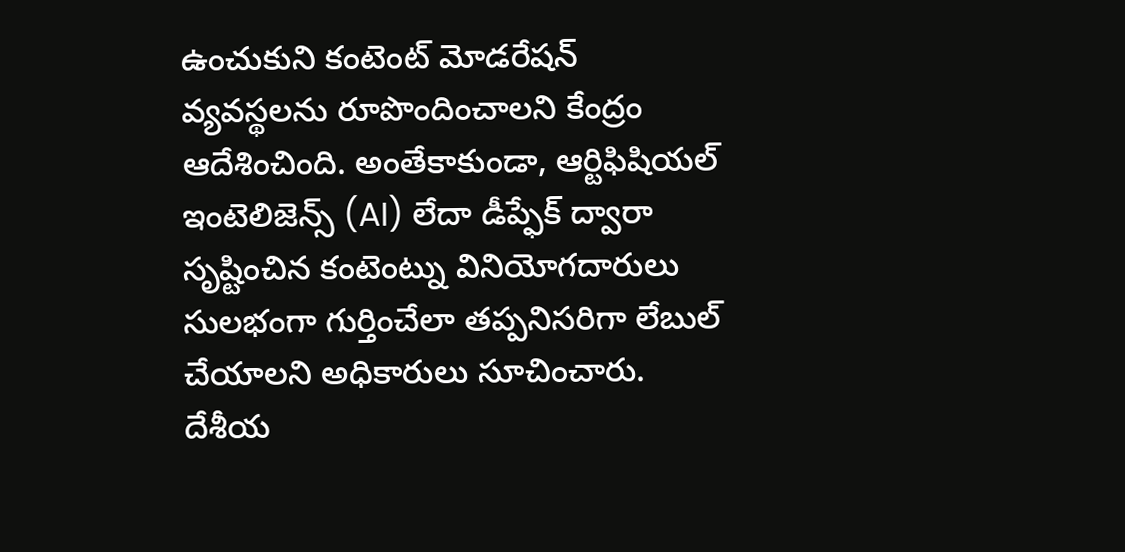ఉంచుకుని కంటెంట్ మోడరేషన్ వ్యవస్థలను రూపొందించాలని కేంద్రం ఆదేశించింది. అంతేకాకుండా, ఆర్టిఫిషియల్ ఇంటెలిజెన్స్ (AI) లేదా డీప్ఫేక్ ద్వారా సృష్టించిన కంటెంట్ను వినియోగదారులు సులభంగా గుర్తించేలా తప్పనిసరిగా లేబుల్ చేయాలని అధికారులు సూచించారు.
దేశీయ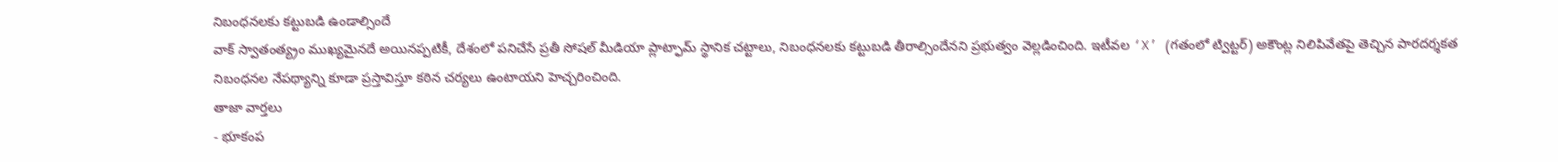నిబంధనలకు కట్టుబడి ఉండాల్సిందే
వాక్ స్వాతంత్య్రం ముఖ్యమైనదే అయినప్పటికీ, దేశంలో పనిచేసే ప్రతీ సోషల్ మీడియా ప్లాట్ఫామ్ స్థానిక చట్టాలు, నిబంధనలకు కట్టుబడి తీరాల్సిందేనని ప్రభుత్వం వెల్లడించింది. ఇటీవల ‘X’ (గతంలో ట్విట్టర్) అకౌంట్ల నిలిపివేతపై తెచ్చిన పారదర్శకత నిబంధనల నేపథ్యాన్ని కూడా ప్రస్తావిస్తూ కఠిన చర్యలు ఉంటాయని హెచ్చరించింది.
తాజా వార్తలు
- భూకంప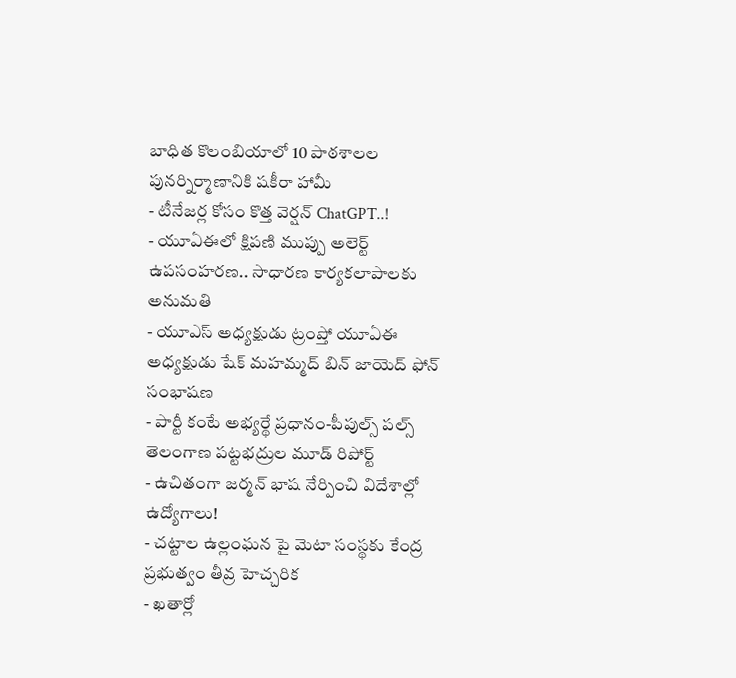బాధిత కొలంబియాలో 10 పాఠశాలల పునర్నిర్మాణానికి షకీరా హామీ
- టీనేజర్ల కోసం కొత్త వెర్షన్ ChatGPT..!
- యూఏఈలో క్షిపణి ముప్పు అలెర్ట్ ఉపసంహరణ.. సాధారణ కార్యకలాపాలకు అనుమతి
- యూఎస్ అధ్యక్షుడు ట్రంప్తో యూఏఈ అధ్యక్షుడు షేక్ మహమ్మద్ బిన్ జాయెద్ ఫోన్ సంభాషణ
- పార్టీ కంటే అభ్యర్థే ప్రధానం-పీపుల్స్ పల్స్ తెలంగాణ పట్టభద్రుల మూడ్ రిపోర్ట్
- ఉచితంగా జర్మన్ భాష నేర్పించి విదేశాల్లో ఉద్యోగాలు!
- చట్టాల ఉల్లంఘన పై మెటా సంస్థకు కేంద్ర ప్రభుత్వం తీవ్ర హెచ్చరిక
- ఖతార్లో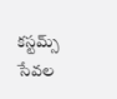కస్టమ్స్ సేవల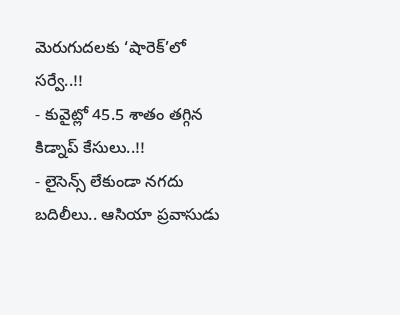మెరుగుదలకు ‘షారెక్’లో సర్వే..!!
- కువైట్లో 45.5 శాతం తగ్గిన కిడ్నాప్ కేసులు..!!
- లైసెన్స్ లేకుండా నగదు బదిలీలు.. ఆసియా ప్రవాసుడు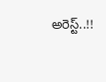అరెస్ట్..!!